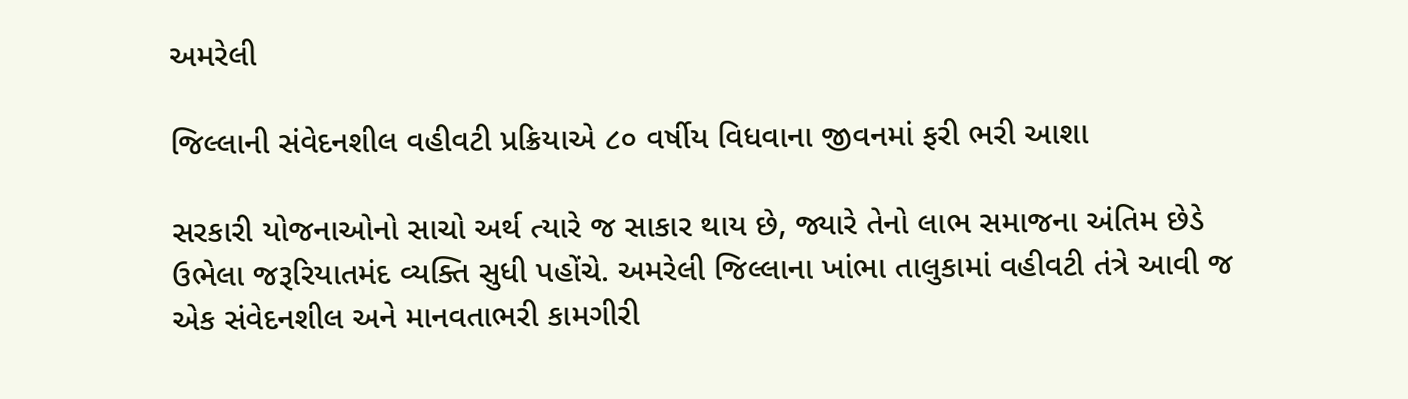અમરેલી

જિલ્લાની સંવેદનશીલ વહીવટી પ્રક્રિયાએ ૮૦ વર્ષીય વિધવાના જીવનમાં ફરી ભરી આશા

સરકારી યોજનાઓનો સાચો અર્થ ત્યારે જ સાકાર થાય છે, જ્યારે તેનો લાભ સમાજના અંતિમ છેડે ઉભેલા જરૂરિયાતમંદ વ્યક્તિ સુધી પહોંચે. અમરેલી જિલ્લાના ખાંભા તાલુકામાં વહીવટી તંત્રે આવી જ એક સંવેદનશીલ અને માનવતાભરી કામગીરી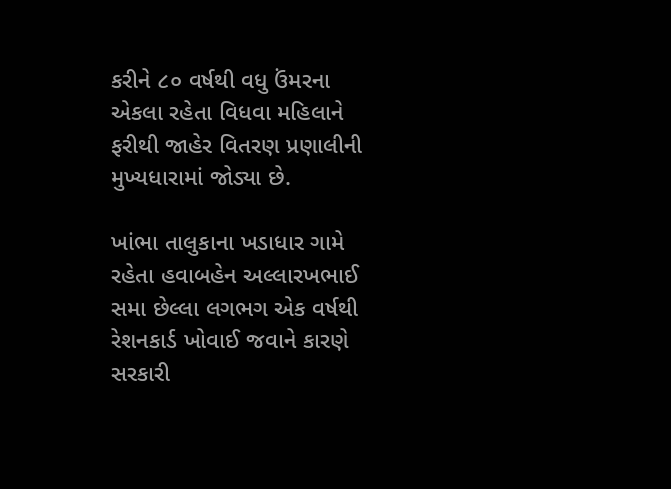કરીને ૮૦ વર્ષથી વધુ ઉંમરના એકલા રહેતા વિધવા મહિલાને ફરીથી જાહેર વિતરણ પ્રણાલીની મુખ્યધારામાં જોડ્યા છે.

ખાંભા તાલુકાના ખડાધાર ગામે રહેતા હવાબહેન અલ્લારખભાઈ સમા છેલ્લા લગભગ એક વર્ષથી રેશનકાર્ડ ખોવાઈ જવાને કારણે સરકારી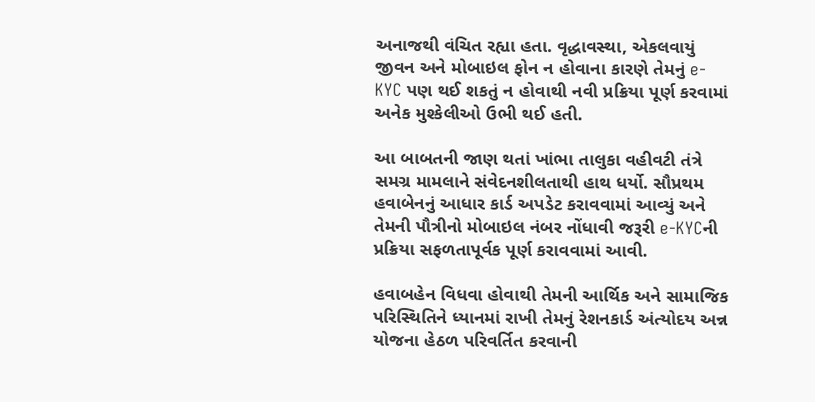અનાજથી વંચિત રહ્યા હતા. વૃદ્ધાવસ્થા, એકલવાયું જીવન અને મોબાઇલ ફોન ન હોવાના કારણે તેમનું e-KYC પણ થઈ શકતું ન હોવાથી નવી પ્રક્રિયા પૂર્ણ કરવામાં અનેક મુશ્કેલીઓ ઉભી થઈ હતી.

આ બાબતની જાણ થતાં ખાંભા તાલુકા વહીવટી તંત્રે સમગ્ર મામલાને સંવેદનશીલતાથી હાથ ધર્યો. સૌપ્રથમ હવાબેનનું આધાર કાર્ડ અપડેટ કરાવવામાં આવ્યું અને તેમની પૌત્રીનો મોબાઇલ નંબર નોંધાવી જરૂરી e-KYCની પ્રક્રિયા સફળતાપૂર્વક પૂર્ણ કરાવવામાં આવી.

હવાબહેન વિધવા હોવાથી તેમની આર્થિક અને સામાજિક પરિસ્થિતિને ધ્યાનમાં રાખી તેમનું રેશનકાર્ડ અંત્યોદય અન્ન યોજના હેઠળ પરિવર્તિત કરવાની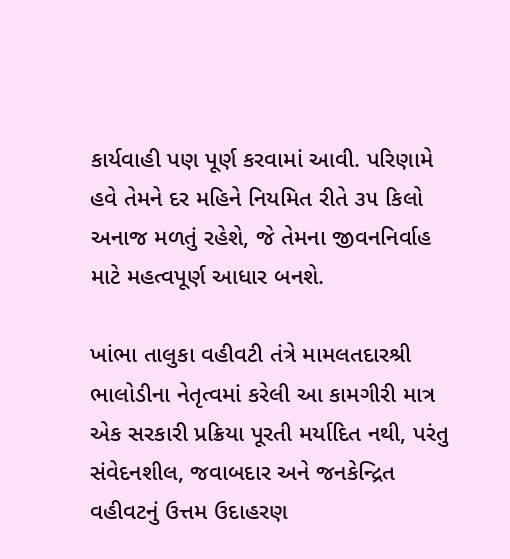કાર્યવાહી પણ પૂર્ણ કરવામાં આવી. પરિણામે હવે તેમને દર મહિને નિયમિત રીતે ૩૫ કિલો અનાજ મળતું રહેશે, જે તેમના જીવનનિર્વાહ માટે મહત્વપૂર્ણ આધાર બનશે.

ખાંભા તાલુકા વહીવટી તંત્રે મામલતદારશ્રી ભાલોડીના નેતૃત્વમાં કરેલી આ કામગીરી માત્ર એક સરકારી પ્રક્રિયા પૂરતી મર્યાદિત નથી, પરંતુ સંવેદનશીલ, જવાબદાર અને જનકેન્દ્રિત વહીવટનું ઉત્તમ ઉદાહરણ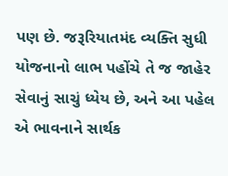પણ છે. જરૂરિયાતમંદ વ્યક્તિ સુધી યોજનાનો લાભ પહોંચે તે જ જાહેર સેવાનું સાચું ધ્યેય છે, અને આ પહેલ એ ભાવનાને સાર્થક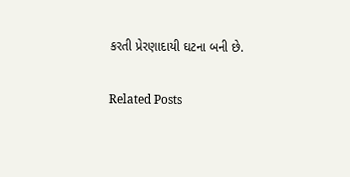કરતી પ્રેરણાદાયી ઘટના બની છે.

Related Posts